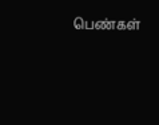பெண்கள்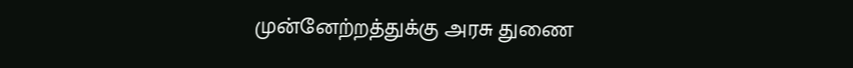முன்னேற்றத்துக்கு அரசு துணை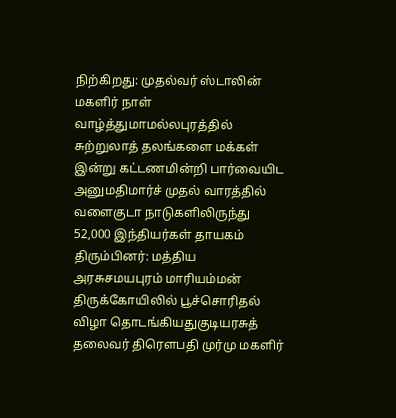நிற்கிறது: முதல்வர் ஸ்டாலின் மகளிர் நாள் வாழ்த்துமாமல்லபுரத்தில் சுற்றுலாத் தலங்களை மக்கள் இன்று கட்டணமின்றி பார்வையிட அனுமதிமார்ச் முதல் வாரத்தில் வளைகுடா நாடுகளிலிருந்து 52,000 இந்தியர்கள் தாயகம் திரும்பினர்: மத்திய அரசுசமயபுரம் மாரியம்மன் திருக்கோயிலில் பூச்சொரிதல் விழா தொடங்கியதுகுடியரசுத் தலைவர் திரௌபதி முர்மு மகளிர்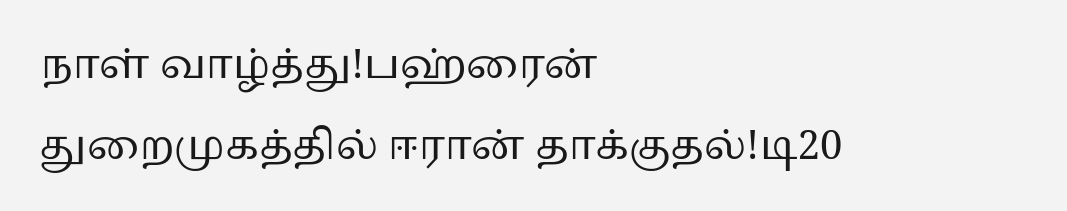நாள் வாழ்த்து!பஹ்ரைன் துறைமுகத்தில் ஈரான் தாக்குதல்!டி20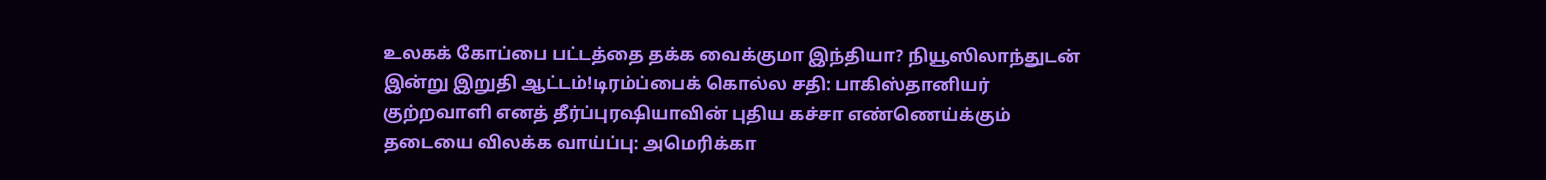உலகக் கோப்பை பட்டத்தை தக்க வைக்குமா இந்தியா? நியூஸிலாந்துடன் இன்று இறுதி ஆட்டம்!டிரம்ப்பைக் கொல்ல சதி: பாகிஸ்தானியர் குற்றவாளி எனத் தீர்ப்புரஷியாவின் புதிய கச்சா எண்ணெய்க்கும் தடையை விலக்க வாய்ப்பு: அமெரிக்கா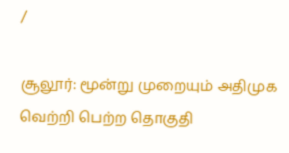/

சூலூர்: மூன்று முறையும் அதிமுக வெற்றி பெற்ற தொகுதி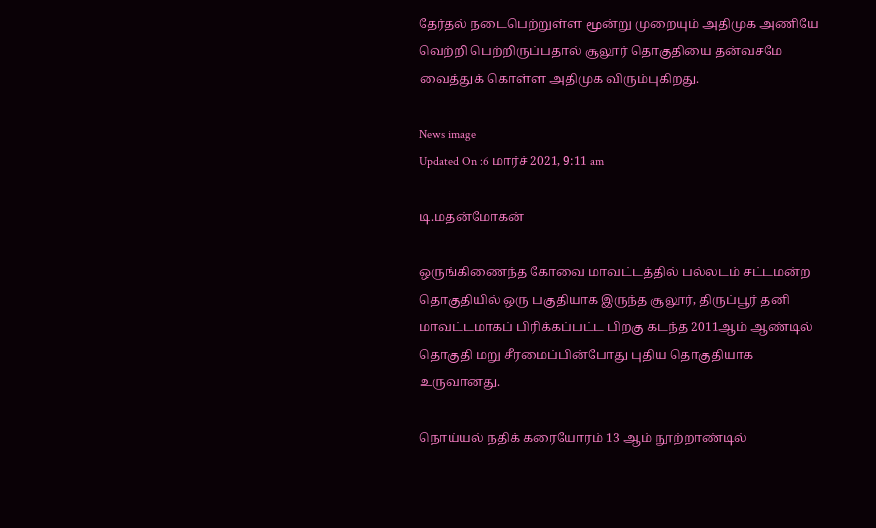தேர்தல் நடைபெற்றுள்ள மூன்று முறையும் அதிமுக அணியே வெற்றி பெற்றிருப்பதால் சூலூர் தொகுதியை தன்வசமே வைத்துக் கொள்ள அதிமுக விரும்புகிறது.

News image
Updated On :6 மார்ச் 2021, 9:11 am

டி.மதன்மோகன்

ஒருங்கிணைந்த கோவை மாவட்டத்தில் பல்லடம் சட்டமன்ற தொகுதியில் ஒரு பகுதியாக இருந்த சூலூர், திருப்பூர் தனி மாவட்டமாகப் பிரிக்கப்பட்ட பிறகு கடந்த 2011ஆம் ஆண்டில் தொகுதி மறு சீரமைப்பின்போது புதிய தொகுதியாக உருவானது.

நொய்யல் நதிக் கரையோரம் 13 ஆம் நூற்றாண்டில்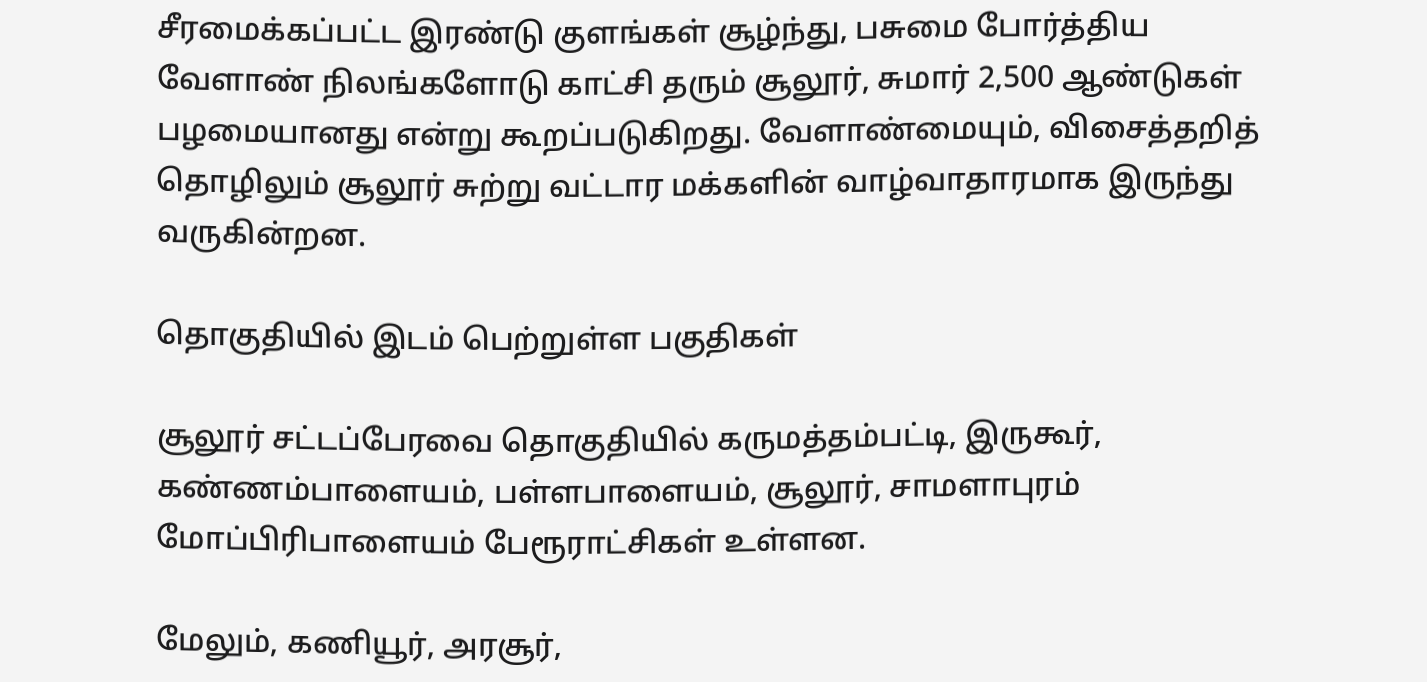சீரமைக்கப்பட்ட இரண்டு குளங்கள் சூழ்ந்து, பசுமை போர்த்திய வேளாண் நிலங்களோடு காட்சி தரும் சூலூர், சுமார் 2,500 ஆண்டுகள் பழமையானது என்று கூறப்படுகிறது. வேளாண்மையும், விசைத்தறித் தொழிலும் சூலூர் சுற்று வட்டார மக்களின் வாழ்வாதாரமாக இருந்து வருகின்றன.

தொகுதியில் இடம் பெற்றுள்ள பகுதிகள்

சூலூர் சட்டப்பேரவை தொகுதியில் கருமத்தம்பட்டி, இருகூர், கண்ணம்பாளையம், பள்ளபாளையம், சூலூர், சாமளாபுரம் மோப்பிரிபாளையம் பேரூராட்சிகள் உள்ளன.

மேலும், கணியூர், அரசூர்,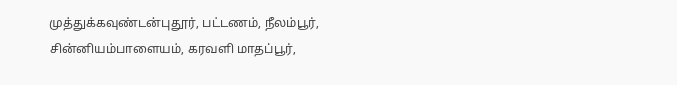முத்துக்கவுண்டன்புதூர், பட்டணம், நீலம்பூர், சின்னியம்பாளையம், கரவளி மாதப்பூர்,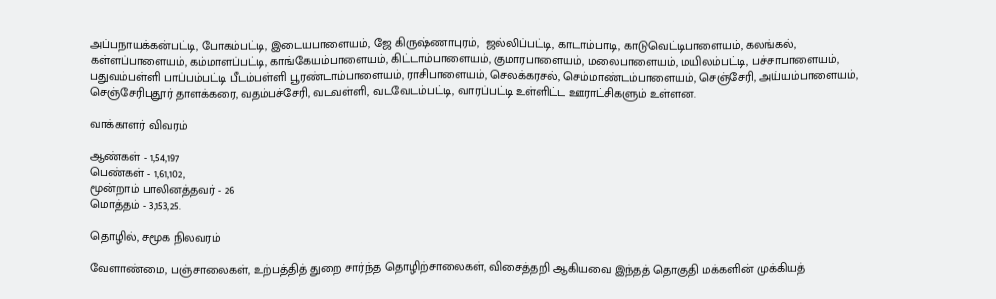அப்பநாயக்கன்பட்டி, போகம்பட்டி, இடையபாளையம், ஜே கிருஷ்ணாபுரம்,  ஜல்லிப்பட்டி, காடாம்பாடி, காடுவெட்டிபாளையம், கலங்கல், கள்ளப்பாளையம், கம்மாளப்பட்டி, காங்கேயம்பாளையம், கிட்டாம்பாளையம், குமாரபாளையம், மலைபாளையம், மயிலம்பட்டி, பச்சாபாளையம், பதுவம்பள்ளி பாப்பம்பட்டி பீடம்பள்ளி பூரண்டாம்பாளையம், ராசிபாளையம், செலக்கரசல், செம்மாண்டம்பாளையம், செஞ்சேரி, அய்யம்பாளையம், செஞ்சேரிபுதூர் தாளக்கரை, வதம்பச்சேரி, வடவள்ளி, வடவேடம்பட்டி, வாரப்பட்டி உள்ளிட்ட ஊராட்சிகளும் உள்ளன.

வாக்காளர் விவரம்

ஆண்கள் - 1,54,197
பெண்கள் - 1,61,102,
மூன்றாம் பாலினத்தவர் - 26
மொத்தம் - 3,153,25.

தொழில், சமூக நிலவரம்

வேளாண்மை, பஞ்சாலைகள், உற்பத்தித் துறை சார்ந்த தொழிற்சாலைகள், விசைத்தறி ஆகியவை இந்தத் தொகுதி மக்களின் முக்கியத்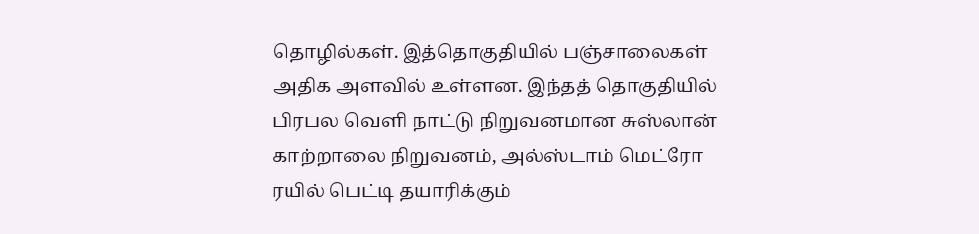தொழில்கள். இத்தொகுதியில் பஞ்சாலைகள் அதிக அளவில் உள்ளன. இந்தத் தொகுதியில் பிரபல வெளி நாட்டு நிறுவனமான சுஸ்லான் காற்றாலை நிறுவனம், அல்ஸ்டாம் மெட்ரோ ரயில் பெட்டி தயாரிக்கும்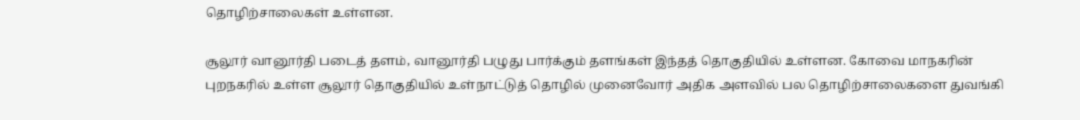தொழிற்சாலைகள் உள்ளன.

சூலூர் வானூர்தி படைத் தளம், வானூர்தி பழுது பார்க்கும் தளங்கள் இந்தத் தொகுதியில் உள்ளன. கோவை மாநகரின் புறநகரில் உள்ள சூலூர் தொகுதியில் உள்நாட்டுத் தொழில் முனைவோர் அதிக அளவில் பல தொழிற்சாலைகளை துவங்கி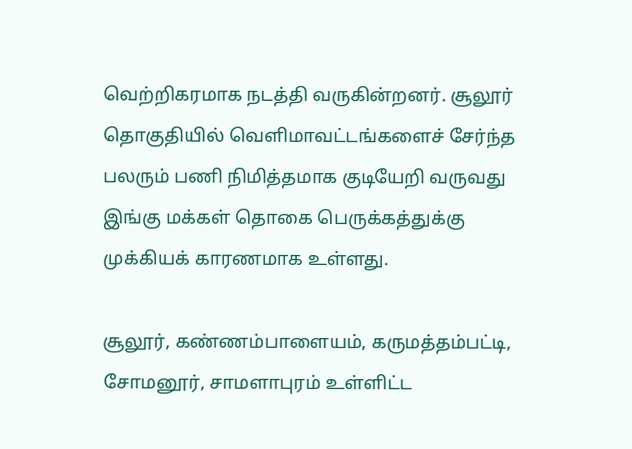வெற்றிகரமாக நடத்தி வருகின்றனர். சூலூர் தொகுதியில் வெளிமாவட்டங்களைச் சேர்ந்த பலரும் பணி நிமித்தமாக குடியேறி வருவது இங்கு மக்கள் தொகை பெருக்கத்துக்கு முக்கியக் காரணமாக உள்ளது.

சூலூர், கண்ணம்பாளையம், கருமத்தம்பட்டி, சோமனூர், சாமளாபுரம் உள்ளிட்ட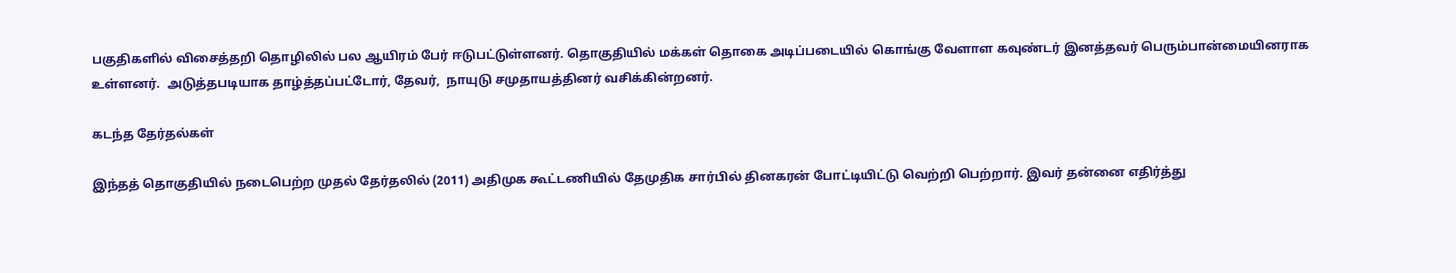பகுதிகளில் விசைத்தறி தொழிலில் பல ஆயிரம் பேர் ஈடுபட்டுள்ளனர். தொகுதியில் மக்கள் தொகை அடிப்படையில் கொங்கு வேளாள கவுண்டர் இனத்தவர் பெரும்பான்மையினராக உள்ளனர்.  அடுத்தபடியாக தாழ்த்தப்பட்டோர், தேவர்,  நாயுடு சமுதாயத்தினர் வசிக்கின்றனர்.

கடந்த தேர்தல்கள்

இந்தத் தொகுதியில் நடைபெற்ற முதல் தேர்தலில் (2011) அதிமுக கூட்டணியில் தேமுதிக சார்பில் தினகரன் போட்டியிட்டு வெற்றி பெற்றார். இவர் தன்னை எதிர்த்து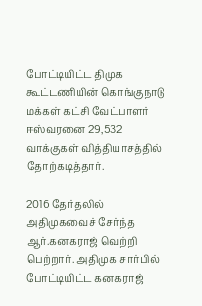போட்டியிட்ட திமுக கூட்டணியின் கொங்குநாடு மக்கள் கட்சி வேட்பாளர் ஈஸ்வரனை 29,532 வாக்குகள் வித்தியாசத்தில் தோற்கடித்தார்.

2016 தேர்தலில் அதிமுகவைச் சேர்ந்த ஆர்.கனகராஜ் வெற்றி பெற்றார். அதிமுக சார்பில் போட்டியிட்ட கனகராஜ்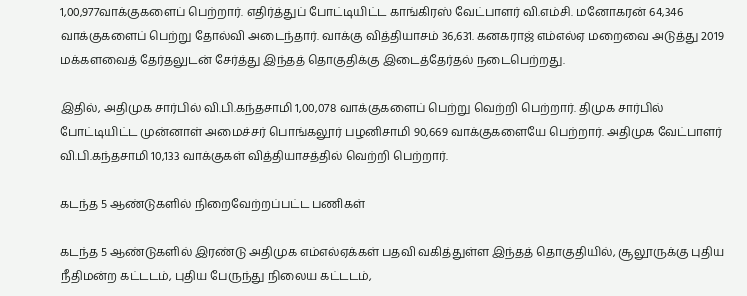1,00,977வாக்குகளைப் பெற்றார். எதிர்த்துப் போட்டியிட்ட காங்கிரஸ் வேட்பாளர் வி.எம்சி. மனோகரன் 64,346 வாக்குகளைப் பெற்று தோல்வி அடைந்தார். வாக்கு வித்தியாசம் 36,631. கனகராஜ் எம்எல்ஏ மறைவை அடுத்து 2019 மக்களவைத் தேர்தலுடன் சேர்த்து இந்தத் தொகுதிக்கு இடைத்தேர்தல் நடைபெற்றது.

இதில், அதிமுக சார்பில் வி.பி.கந்தசாமி 1,00,078 வாக்குகளைப் பெற்று வெற்றி பெற்றார். திமுக சார்பில் போட்டியிட்ட முன்னாள் அமைச்சர் பொங்கலூர் பழனிசாமி 90,669 வாக்குகளையே பெற்றார். அதிமுக வேட்பாளர் வி.பி.கந்தசாமி 10,133 வாக்குகள் வித்தியாசத்தில் வெற்றி பெற்றார்.

கடந்த 5 ஆண்டுகளில் நிறைவேற்றப்பட்ட பணிகள்

கடந்த 5 ஆண்டுகளில் இரண்டு அதிமுக எம்எல்ஏக்கள் பதவி வகித்துள்ள இந்தத் தொகுதியில், சூலூருக்கு புதிய நீதிமன்ற கட்டடம், புதிய பேருந்து நிலைய கட்டடம்,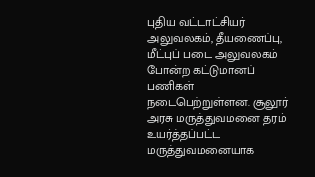புதிய வட்டாட்சியர் அலுவலகம், தீயணைப்பு, மீட்புப் படை அலுவலகம் போன்ற கட்டுமானப் பணிகள் நடைபெற்றுள்ளன. சூலூர் அரசு மருத்துவமனை தரம் உயர்த்தப்பட்ட மருத்துவமனையாக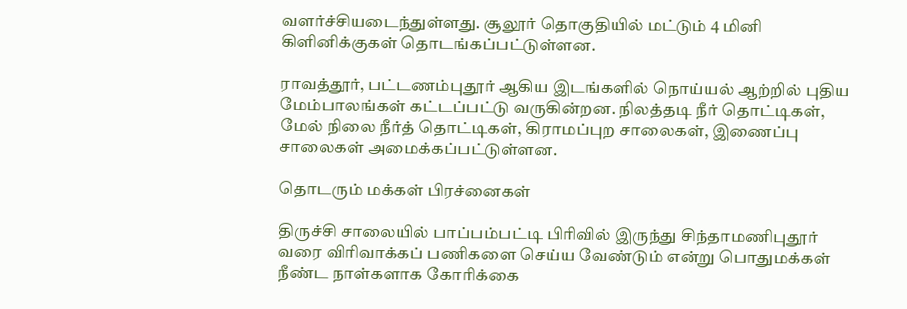வளர்ச்சியடைந்துள்ளது. சூலூர் தொகுதியில் மட்டும் 4 மினி கிளினிக்குகள் தொடங்கப்பட்டுள்ளன.

ராவத்தூர், பட்டணம்புதூர் ஆகிய இடங்களில் நொய்யல் ஆற்றில் புதிய மேம்பாலங்கள் கட்டப்பட்டு வருகின்றன. நிலத்தடி நீர் தொட்டிகள், மேல் நிலை நீர்த் தொட்டிகள், கிராமப்புற சாலைகள், இணைப்பு சாலைகள் அமைக்கப்பட்டுள்ளன.

தொடரும் மக்கள் பிரச்னைகள்

திருச்சி சாலையில் பாப்பம்பட்டி பிரிவில் இருந்து சிந்தாமணிபுதூர் வரை விரிவாக்கப் பணிகளை செய்ய வேண்டும் என்று பொதுமக்கள் நீண்ட நாள்களாக கோரிக்கை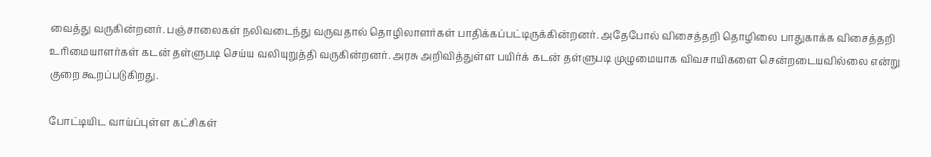வைத்து வருகின்றனர். பஞ்சாலைகள் நலிவடைந்து வருவதால் தொழிலாளர்கள் பாதிக்கப்பட்டிருக்கின்றனர். அதேபோல் விசைத்தறி தொழிலை பாதுகாக்க விசைத்தறி உரிமையாளர்கள் கடன் தள்ளுபடி செய்ய வலியுறுத்தி வருகின்றனர். அரசு அறிவித்துள்ள பயிர்க் கடன் தள்ளுபடி முழுமையாக விவசாயிகளை சென்றடையவில்லை என்று குறை கூறப்படுகிறது.

போட்டியிட வாய்ப்புள்ள கட்சிகள்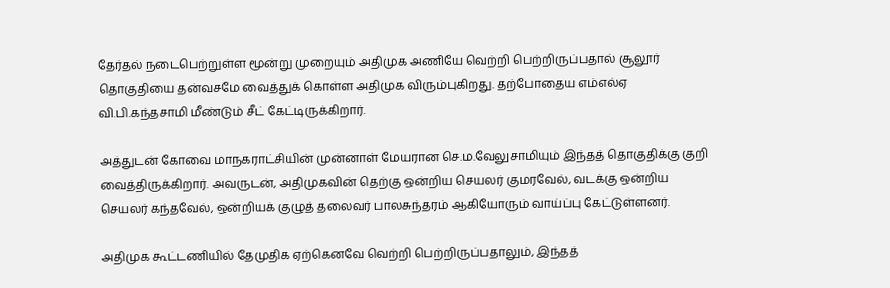தேர்தல் நடைபெற்றுள்ள மூன்று முறையும் அதிமுக அணியே வெற்றி பெற்றிருப்பதால் சூலூர் தொகுதியை தன்வசமே வைத்துக் கொள்ள அதிமுக விரும்புகிறது. தற்போதைய எம்எல்ஏ வி.பி.கந்தசாமி மீண்டும் சீட் கேட்டிருக்கிறார்.

அத்துடன் கோவை மாநகராட்சியின் முன்னாள் மேயரான செ.ம.வேலுசாமியும் இந்தத் தொகுதிக்கு குறி வைத்திருக்கிறார். அவருடன், அதிமுகவின் தெற்கு ஒன்றிய செயலர் குமரவேல், வடக்கு ஒன்றிய செயலர் கந்தவேல், ஒன்றியக் குழுத் தலைவர் பாலசுந்தரம் ஆகியோரும் வாய்ப்பு கேட்டுள்ளனர்.

அதிமுக கூட்டணியில் தேமுதிக ஏற்கெனவே வெற்றி பெற்றிருப்பதாலும், இந்தத்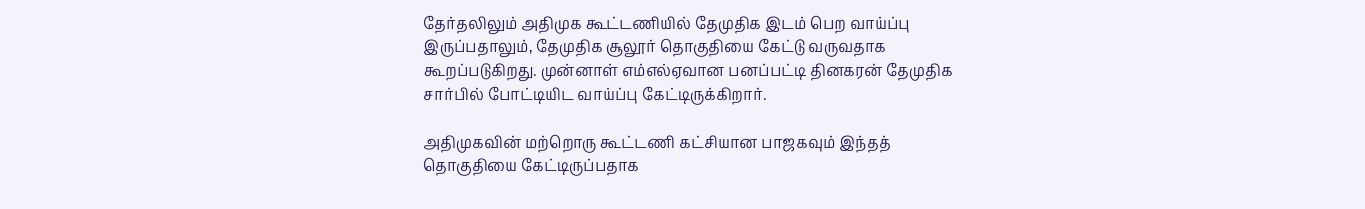தேர்தலிலும் அதிமுக கூட்டணியில் தேமுதிக இடம் பெற வாய்ப்பு இருப்பதாலும், தேமுதிக சூலூர் தொகுதியை கேட்டு வருவதாக கூறப்படுகிறது. முன்னாள் எம்எல்ஏவான பனப்பட்டி தினகரன் தேமுதிக சார்பில் போட்டியிட வாய்ப்பு கேட்டிருக்கிறார்.

அதிமுகவின் மற்றொரு கூட்டணி கட்சியான பாஜகவும் இந்தத் தொகுதியை கேட்டிருப்பதாக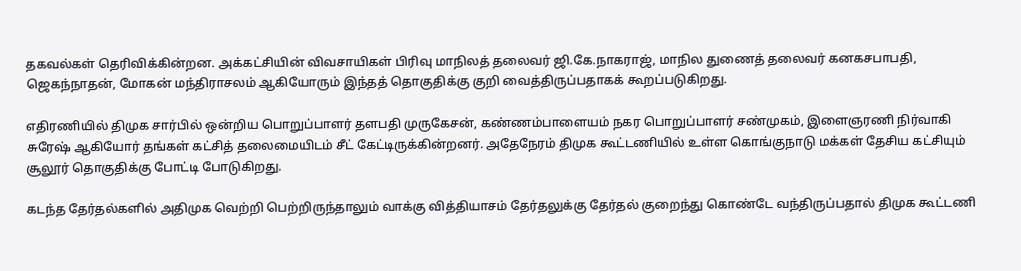தகவல்கள் தெரிவிக்கின்றன. அக்கட்சியின் விவசாயிகள் பிரிவு மாநிலத் தலைவர் ஜி.கே.நாகராஜ், மாநில துணைத் தலைவர் கனகசபாபதி, ஜெகந்நாதன், மோகன் மந்திராசலம் ஆகியோரும் இந்தத் தொகுதிக்கு குறி வைத்திருப்பதாகக் கூறப்படுகிறது.

எதிரணியில் திமுக சார்பில் ஒன்றிய பொறுப்பாளர் தளபதி முருகேசன், கண்ணம்பாளையம் நகர பொறுப்பாளர் சண்முகம், இளைஞரணி நிர்வாகி சுரேஷ் ஆகியோர் தங்கள் கட்சித் தலைமையிடம் சீட் கேட்டிருக்கின்றனர். அதேநேரம் திமுக கூட்டணியில் உள்ள கொங்குநாடு மக்கள் தேசிய கட்சியும் சூலூர் தொகுதிக்கு போட்டி போடுகிறது.

கடந்த தேர்தல்களில் அதிமுக வெற்றி பெற்றிருந்தாலும் வாக்கு வித்தியாசம் தேர்தலுக்கு தேர்தல் குறைந்து கொண்டே வந்திருப்பதால் திமுக கூட்டணி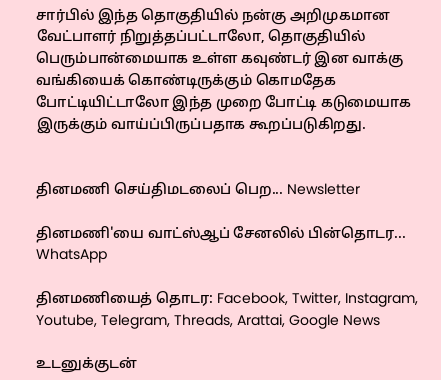சார்பில் இந்த தொகுதியில் நன்கு அறிமுகமான வேட்பாளர் நிறுத்தப்பட்டாலோ, தொகுதியில் பெரும்பான்மையாக உள்ள கவுண்டர் இன வாக்கு வங்கியைக் கொண்டிருக்கும் கொமதேக போட்டியிட்டாலோ இந்த முறை போட்டி கடுமையாக இருக்கும் வாய்ப்பிருப்பதாக கூறப்படுகிறது.


தினமணி செய்திமடலைப் பெற... Newsletter

தினமணி'யை வாட்ஸ்ஆப் சேனலில் பின்தொடர... WhatsApp

தினமணியைத் தொடர: Facebook, Twitter, Instagram, Youtube, Telegram, Threads, Arattai, Google News

உடனுக்குடன்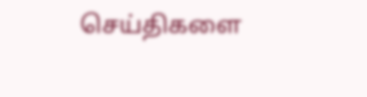செய்திகளை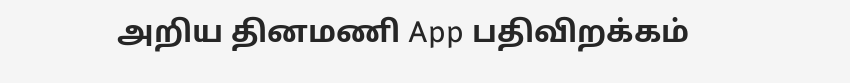அறிய தினமணி App பதிவிறக்கம்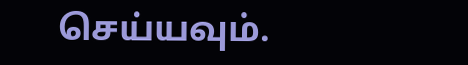செய்யவும்.